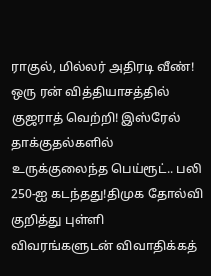ராகுல், மில்லர் அதிரடி வீண்! ஒரு ரன் வித்தியாசத்தில் குஜராத் வெற்றி! இஸ்ரேல் தாக்குதல்களில் உருக்குலைந்த பெய்ரூட்.. பலி 250-ஐ கடந்தது!திமுக தோல்வி குறித்து புள்ளி விவரங்களுடன் விவாதிக்கத்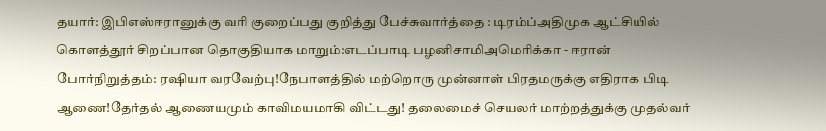தயார்: இபிஎஸ்ஈரானுக்கு வரி குறைப்பது குறித்து பேச்சுவார்த்தை : டிரம்ப்அதிமுக ஆட்சியில் கொளத்தூர் சிறப்பான தொகுதியாக மாறும்:எடப்பாடி பழனிசாமிஅமெரிக்கா - ஈரான் போர்நிறுத்தம்: ரஷியா வரவேற்பு!நேபாளத்தில் மற்றொரு முன்னாள் பிரதமருக்கு எதிராக பிடி ஆணை!தேர்தல் ஆணையமும் காவிமயமாகி விட்டது! தலைமைச் செயலர் மாற்றத்துக்கு முதல்வர்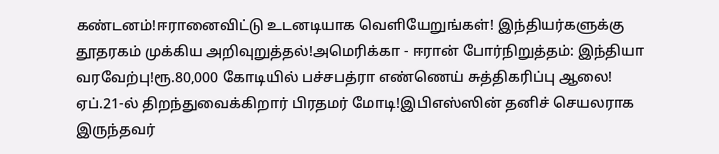கண்டனம்!ஈரானைவிட்டு உடனடியாக வெளியேறுங்கள்! இந்தியர்களுக்கு தூதரகம் முக்கிய அறிவுறுத்தல்!அமெரிக்கா - ஈரான் போர்நிறுத்தம்: இந்தியா வரவேற்பு!ரூ.80,000 கோடியில் பச்சபத்ரா எண்ணெய் சுத்திகரிப்பு ஆலை! ஏப்.21-ல் திறந்துவைக்கிறார் பிரதமர் மோடி!இபிஎஸ்ஸின் தனிச் செயலராக இருந்தவர்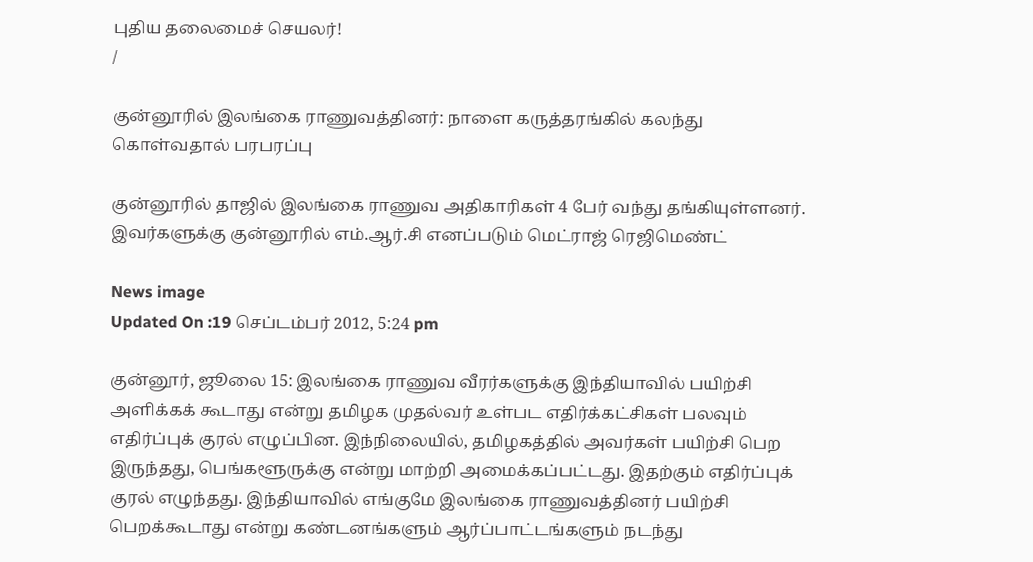புதிய தலைமைச் செயலர்!
/

குன்னூரில் இலங்கை ராணுவத்தினர்: நாளை கருத்தரங்கில் கலந்து கொள்வதால் பரபரப்பு

குன்னூரில் தாஜில் இலங்கை ராணுவ அதிகாரிகள் 4 பேர் வந்து தங்கியுள்ளனர். இவர்களுக்கு குன்னூரில் எம்.ஆர்.சி எனப்படும் மெட்ராஜ் ரெஜிமெண்ட்

News image
Updated On :19 செப்டம்பர் 2012, 5:24 pm

குன்னூர், ஜூலை 15: இலங்கை ராணுவ வீரர்களுக்கு இந்தியாவில் பயிற்சி அளிக்கக் கூடாது என்று தமிழக முதல்வர் உள்பட எதிர்க்கட்சிகள் பலவும் எதிர்ப்புக் குரல் எழுப்பின. இந்நிலையில், தமிழகத்தில் அவர்கள் பயிற்சி பெற இருந்தது, பெங்களூருக்கு என்று மாற்றி அமைக்கப்பட்டது. இதற்கும் எதிர்ப்புக் குரல் எழுந்தது. இந்தியாவில் எங்குமே இலங்கை ராணுவத்தினர் பயிற்சி பெறக்கூடாது என்று கண்டனங்களும் ஆர்ப்பாட்டங்களும் நடந்து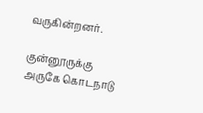வருகின்றனர்.

குன்னூருக்கு அருகே கொடநாடு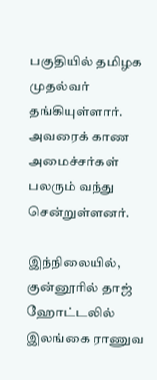பகுதியில் தமிழக முதல்வர் தங்கியுள்ளார். அவரைக் காண அமைச்சர்கள் பலரும் வந்து சென்றுள்ளனர்.

இந்நிலையில், குன்னூரில் தாஜ் ஹோட்டலில் இலங்கை ராணுவ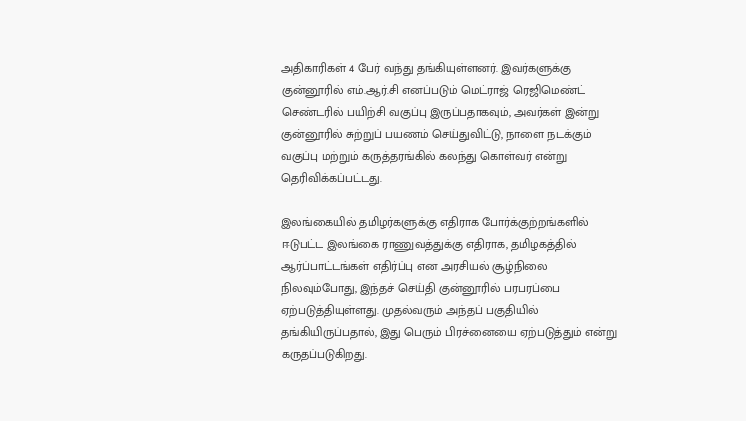அதிகாரிகள் 4 பேர் வந்து தங்கியுள்ளனர். இவர்களுக்கு குன்னூரில் எம்.ஆர்.சி எனப்படும் மெட்ராஜ் ரெஜிமெண்ட் செண்டரில் பயிற்சி வகுப்பு இருப்பதாகவும், அவர்கள் இன்று குன்னூரில் சுற்றுப் பயணம் செய்துவிட்டு, நாளை நடக்கும் வகுப்பு மற்றும் கருத்தரங்கில் கலந்து கொள்வர் என்று தெரிவிக்கப்பட்டது.

இலங்கையில் தமிழர்களுக்கு எதிராக போர்க்குற்றங்களில் ஈடுபட்ட இலங்கை ராணுவத்துக்கு எதிராக, தமிழகத்தில் ஆர்ப்பாட்டங்கள் எதிர்ப்பு என அரசியல் சூழ்நிலை நிலவும்போது, இந்தச் செய்தி குன்னூரில் பரபரப்பை ஏற்படுத்தியுள்ளது. முதல்வரும் அந்தப் பகுதியில் தங்கியிருப்பதால், இது பெரும் பிரச்னையை ஏற்படுத்தும் என்று கருதப்படுகிறது.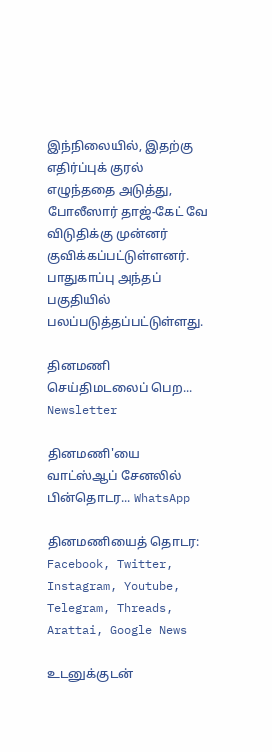இந்நிலையில், இதற்கு எதிர்ப்புக் குரல் எழுந்ததை அடுத்து, போலீஸார் தாஜ்-கேட் வே விடுதிக்கு முன்னர் குவிக்கப்பட்டுள்ளனர்.  பாதுகாப்பு அந்தப் பகுதியில் பலப்படுத்தப்பட்டுள்ளது.

தினமணி செய்திமடலைப் பெற... Newsletter

தினமணி'யை வாட்ஸ்ஆப் சேனலில் பின்தொடர... WhatsApp

தினமணியைத் தொடர: Facebook, Twitter, Instagram, Youtube, Telegram, Threads, Arattai, Google News

உடனுக்குடன்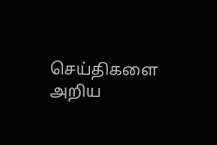செய்திகளை அறிய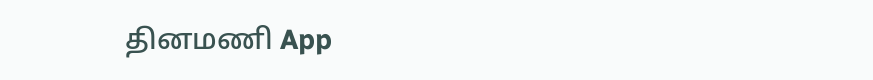தினமணி App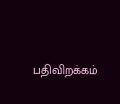பதிவிறக்கம்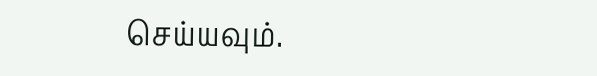செய்யவும்.